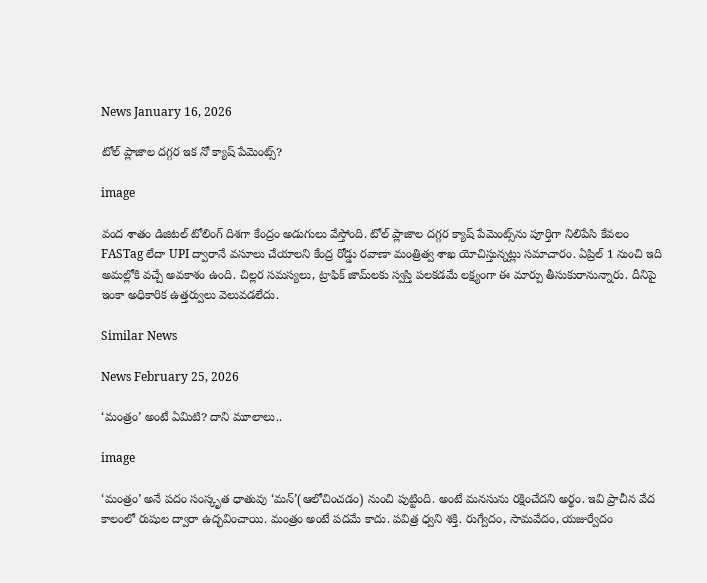News January 16, 2026

టోల్ ప్లాజాల దగ్గర ఇక నో క్యాష్ పేమెంట్స్?

image

వంద శాతం డిజిటల్ టోలింగ్ దిశగా కేంద్రం అడుగులు వేస్తోంది. టోల్ ప్లాజాల దగ్గర క్యాష్ పేమెంట్స్‌ను పూర్తిగా నిలిపేసి కేవలం FASTag లేదా UPI ద్వారానే వసూలు చేయాలని కేంద్ర రోడ్డు రవాణా మంత్రిత్వ శాఖ యోచిస్తున్నట్లు సమాచారం. ఏప్రిల్ 1 నుంచి ఇది అమల్లోకి వచ్చే అవకాశం ఉంది. చిల్లర సమస్యలు, ట్రాఫిక్ జామ్‌లకు స్వస్తి పలకడమే లక్ష్యంగా ఈ మార్పు తీసుకురానున్నారు. దీనిపై ఇంకా అధికారిక ఉత్తర్వులు వెలువడలేదు.

Similar News

News February 25, 2026

‘మంత్రం’ అంటే ఏమిటి? దాని మూలాలు..

image

‘మంత్రం’ అనే పదం సంస్కృత ధాతువు ‘మన్’(ఆలోచించడం) నుంచి పుట్టింది. అంటే మనసును రక్షించేదని అర్థం. ఇవి ప్రాచీన వేద కాలంలో రుషుల ద్వారా ఉద్భవించాయి. మంత్రం అంటే పదమే కాదు. పవిత్ర ధ్వని శక్తి. రుగ్వేదం, సామవేదం, యజుర్వేదం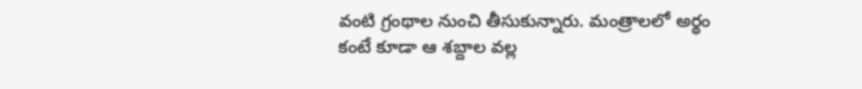వంటి గ్రంథాల నుంచి తీసుకున్నారు. మంత్రాలలో అర్థం కంటే కూడా ఆ శబ్దాల వల్ల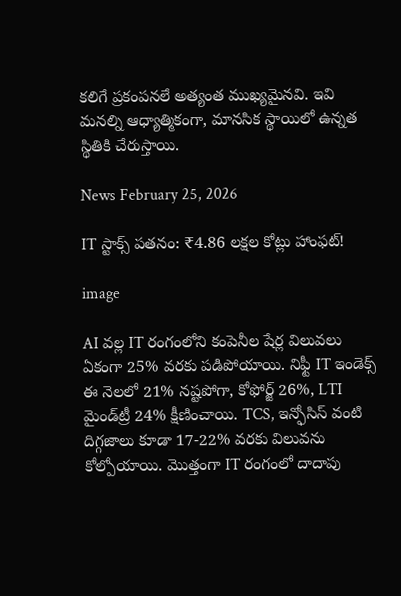కలిగే ప్రకంపనలే అత్యంత ముఖ్యమైనవి. ఇవి మనల్ని ఆధ్యాత్మికంగా, మానసిక స్థాయిలో ఉన్నత స్థితికి చేరుస్తాయి.

News February 25, 2026

IT స్టాక్స్ పతనం: ₹4.86 లక్షల కోట్లు హాంఫట్!

image

AI వల్ల IT రంగంలోని కంపెనీల షేర్ల విలువలు ఏకంగా 25% వరకు పడిపోయాయి. నిఫ్టీ IT ఇండెక్స్ ఈ నెలలో 21% నష్టపోగా, కోఫోర్జ్ 26%, LTI మైండ్‌ట్రీ 24% క్షీణించాయి. TCS, ఇన్ఫోసిస్ వంటి దిగ్గజాలు కూడా 17-22% వరకు విలువను కోల్పోయాయి. మొత్తంగా IT రంగంలో దాదాపు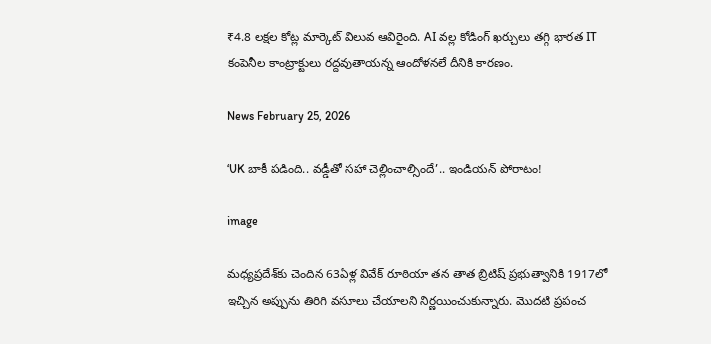₹4.8 లక్షల కోట్ల మార్కెట్ విలువ ఆవిరైంది. AI వల్ల కోడింగ్ ఖర్చులు తగ్గి భారత IT కంపెనీల కాంట్రాక్టులు రద్దవుతాయన్న ఆందోళనలే దీనికి కారణం.

News February 25, 2026

‘UK బాకీ పడింది.. వడ్డీతో సహా చెల్లించాల్సిందే’.. ఇండియన్ పోరాటం!

image

మధ్యప్రదేశ్‌కు చెందిన 63ఏళ్ల వివేక్ రూఠియా తన తాత బ్రిటిష్ ప్రభుత్వానికి 1917లో ఇచ్చిన అప్పును తిరిగి వసూలు చేయాలని నిర్ణయించుకున్నారు. మొదటి ప్రపంచ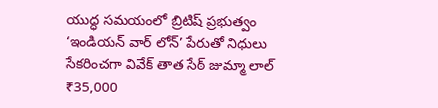యుద్ధ సమయంలో బ్రిటిష్ ప్రభుత్వం ‘ఇండియన్ వార్ లోన్’ పేరుతో నిధులు సేకరించగా వివేక్ తాత సేఠ్ జుమ్మా లాల్ ₹35,000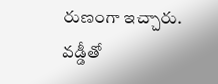రుణంగా ఇచ్చారు. వడ్డీతో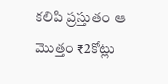కలిపి ప్రస్తుతం ఆ మొత్తం ₹2కోట్లు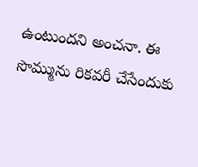ఉంటుందని అంచనా. ఈ సొమ్మును రికవరీ చేసేందుకు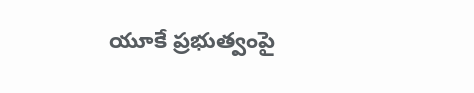యూకే ప్రభుత్వంపై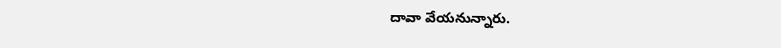దావా వేయనున్నారు.